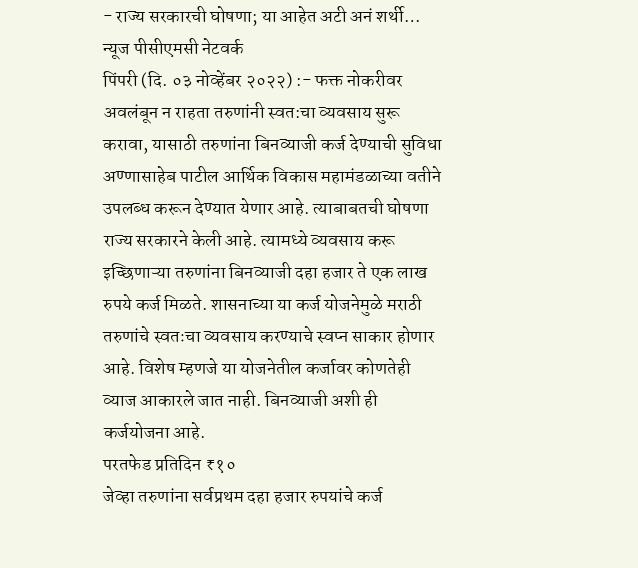- राज्य सरकारची घोषणा; या आहेत अटी अनं शर्थी…
न्यूज पीसीएमसी नेटवर्क
पिंपरी (दि. ०३ नोव्हेंबर २०२२) :- फक्त नोकरीवर अवलंबून न राहता तरुणांनी स्वत:चा व्यवसाय सुरू करावा, यासाठी तरुणांना बिनव्याजी कर्ज देण्याची सुविधा अण्णासाहेब पाटील आर्थिक विकास महामंडळाच्या वतीने उपलब्ध करून देण्यात येणार आहे. त्याबाबतची घोषणा राज्य सरकारने केली आहे. त्यामध्ये व्यवसाय करू इच्छिणाऱ्या तरुणांना बिनव्याजी दहा हजार ते एक लाख रुपये कर्ज मिळते. शासनाच्या या कर्ज योजनेमुळे मराठी तरुणांचे स्वतःचा व्यवसाय करण्याचे स्वप्न साकार होणार आहे. विशेष म्हणजे या योजनेतील कर्जावर कोणतेही व्याज आकारले जात नाही. बिनव्याजी अशी ही कर्जयोजना आहे.
परतफेड प्रतिदिन ₹१०
जेव्हा तरुणांना सर्वप्रथम दहा हजार रुपयांचे कर्ज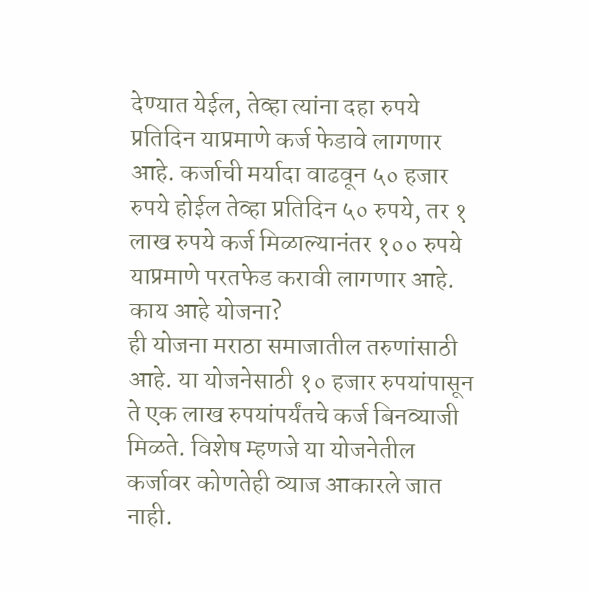देण्यात येईल, तेव्हा त्यांना दहा रुपये प्रतिदिन याप्रमाणे कर्ज फेडावे लागणार आहे. कर्जाची मर्यादा वाढवून ५० हजार रुपये होईल तेव्हा प्रतिदिन ५० रुपये, तर १ लाख रुपये कर्ज मिळाल्यानंतर १०० रुपये याप्रमाणे परतफेड करावी लागणार आहे.
काय आहे योजना?
ही योजना मराठा समाजातील तरुणांसाठी आहे. या योजनेसाठी १० हजार रुपयांपासून ते एक लाख रुपयांपर्यंतचे कर्ज बिनव्याजी मिळते. विशेष म्हणजे या योजनेतील कर्जावर कोणतेही व्याज आकारले जात नाही.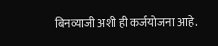बिनव्याजी अशी ही कर्जयोजना आहे.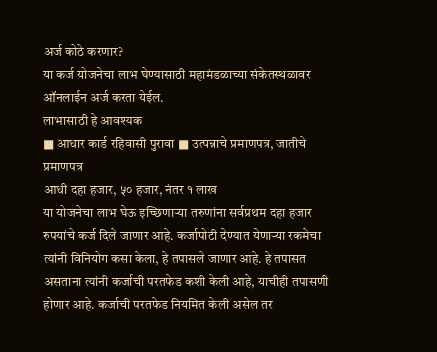अर्ज कोठे करणार?
या कर्ज योजनेचा लाभ घेण्यासाठी महामंडळाच्या संकेतस्थळावर ऑनलाईन अर्ज करता येईल.
लाभासाठी हे आवश्यक
■ आधार कार्ड रहिवासी पुरावा ■ उत्पन्नाचे प्रमाणपत्र, जातीचे प्रमाणपत्र
आधी दहा हजार, ५० हजार, नंतर १ लाख
या योजनेचा लाभ घेऊ इच्छिणाऱ्या तरुणांना सर्वप्रथम दहा हजार रुपयांचे कर्ज दिले जाणार आहे. कर्जापोटी देण्यात येणाऱ्या रकमेचा त्यांनी विनियोग कसा केला, हे तपासले जाणार आहे. हे तपासत असताना त्यांनी कर्जाची परतफेड कशी केली आहे, याचीही तपासणी होणार आहे. कर्जाची परतफेड नियमित केली असेल तर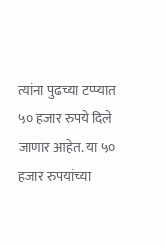त्यांना पुढच्या टप्प्यात ५० हजार रुपये दिले जाणार आहेत. या ५० हजार रुपयांच्या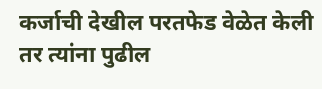कर्जाची देखील परतफेड वेळेत केली तर त्यांना पुढील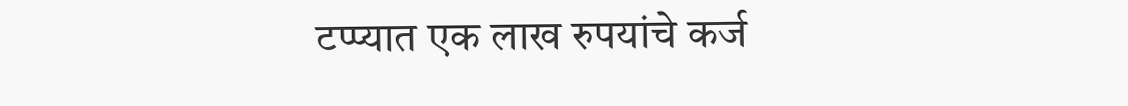टप्प्यात एक लाख रुपयांचे कर्ज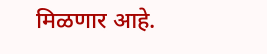मिळणार आहे.